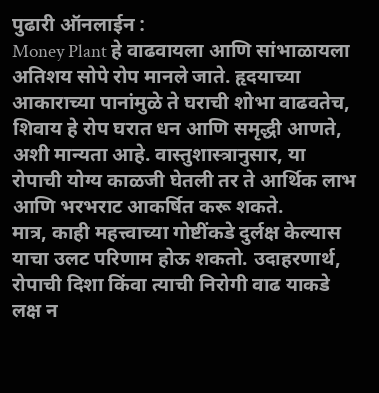पुढारी ऑनलाईन :
Money Plant हे वाढवायला आणि सांभाळायला अतिशय सोपे रोप मानले जाते. हृदयाच्या आकाराच्या पानांमुळे ते घराची शोभा वाढवतेच, शिवाय हे रोप घरात धन आणि समृद्धी आणते, अशी मान्यता आहे. वास्तुशास्त्रानुसार, या रोपाची योग्य काळजी घेतली तर ते आर्थिक लाभ आणि भरभराट आकर्षित करू शकते.
मात्र, काही महत्त्वाच्या गोष्टींकडे दुर्लक्ष केल्यास याचा उलट परिणाम होऊ शकतो. उदाहरणार्थ, रोपाची दिशा किंवा त्याची निरोगी वाढ याकडे लक्ष न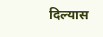दिल्यास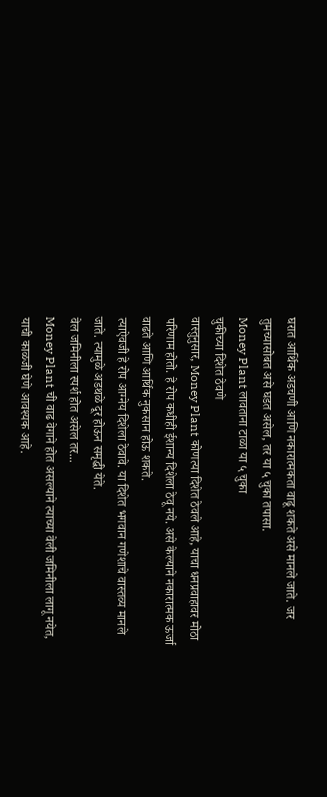घरात आर्थिक अडचणी आणि नकारात्मकता वाढू शकते असे मानले जाते. जर तुमच्यासोबत असे घडत असेल, तर या ५ चुका तपासा.
Money Plant लावताना टाळा या ५ चुका
चुकीच्या दिशेत ठेवणे
वास्तुनुसार, Money Plant कोणत्या दिशेत ठेवले आहे, याचा धनप्रवाहावर मोठा परिणाम होतो. हे रोप कधीही ईशान्य दिशेला ठेवू नये. असे केल्याने नकारात्मक ऊर्जा वाढते आणि आर्थिक नुकसान होऊ शकते.
त्याऐवजी हे रोप आग्नेय दिशेला ठेवावे. या दिशेत भगवान गणेशाचे वास्तव्य मानले जाते. त्यामुळे अडथळे दूर होऊन समृद्धी येते.
वेल जमिनीला स्पर्श होत असेल तर...
Money Plant ची वाढ वेगाने होत असल्याने त्याच्या वेली जमिनीला लागू नयेत, याची काळजी घेणे आवश्यक आहे.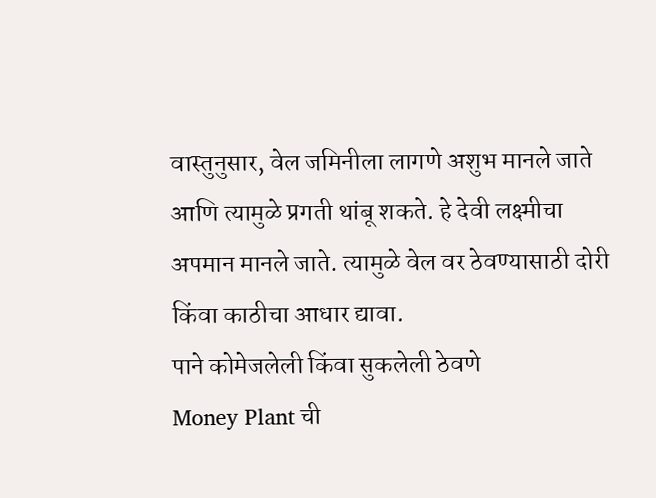वास्तुनुसार, वेल जमिनीला लागणे अशुभ मानले जाते आणि त्यामुळे प्रगती थांबू शकते. हे देवी लक्ष्मीचा अपमान मानले जाते. त्यामुळे वेल वर ठेवण्यासाठी दोरी किंवा काठीचा आधार द्यावा.
पाने कोमेजलेली किंवा सुकलेली ठेवणे
Money Plant ची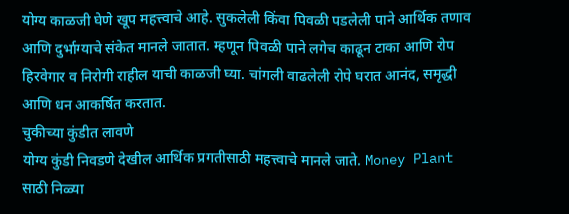योग्य काळजी घेणे खूप महत्त्वाचे आहे. सुकलेली किंवा पिवळी पडलेली पाने आर्थिक तणाव आणि दुर्भाग्याचे संकेत मानले जातात. म्हणून पिवळी पाने लगेच काढून टाका आणि रोप हिरवेगार व निरोगी राहील याची काळजी घ्या. चांगली वाढलेली रोपे घरात आनंद, समृद्धी आणि धन आकर्षित करतात.
चुकीच्या कुंडीत लावणे
योग्य कुंडी निवडणे देखील आर्थिक प्रगतीसाठी महत्त्वाचे मानले जाते. Money Plant साठी निळ्या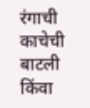रंगाची काचेची बाटली किंवा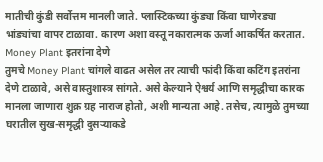मातीची कुंडी सर्वोत्तम मानली जाते. प्लास्टिकच्या कुंड्या किंवा घाणेरड्या भांड्यांचा वापर टाळावा. कारण अशा वस्तू नकारात्मक ऊर्जा आकर्षित करतात.
Money Plant इतरांना देणे
तुमचे Money Plant चांगले वाढत असेल तर त्याची फांदी किंवा कटिंग इतरांना देणे टाळावे, असे वास्तुशास्त्र सांगते. असे केल्याने ऐश्वर्य आणि समृद्धीचा कारक मानला जाणारा शुक्र ग्रह नाराज होतो, अशी मान्यता आहे. तसेच, त्यामुळे तुमच्या घरातील सुख-समृद्धी दुसऱ्याकडे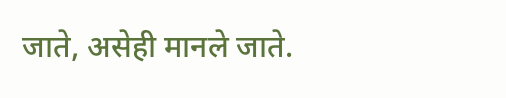जाते, असेही मानले जाते.